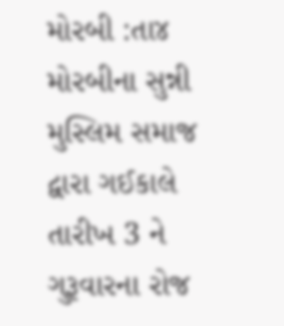મોરબી :તા૪ મોરબીના સુન્ની મુસ્લિમ સમાજ દ્વારા ગઈકાલે તારીખ 3 ને ગુરૂવારના રોજ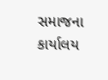સમાજના કાર્યાલય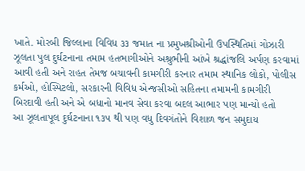ખાતે. મોરબી જિલ્લાના વિવિધ ૩૩ જમાત ના પ્રમુખશ્રીઓની ઉપસ્થિતિમાં ગોઝારી ઝૂલતા પુલ દુર્ઘટનાના તમામ હતભાગીઓને અશ્રુભીની આંખે શ્રદ્ધાંજલિ અર્પણ કરવામાં આવી હતી અને રાહત તેમજ બચાવની કામગીરી કરનાર તમામ સ્થાનિક લોકો, પોલીસ કર્મઓ, હોસ્પિટલો, સરકારની વિવિધ એન્જસીઓ સહિતના તમામની કામગીરી બિરદાવી હતી અને એ બધાનો માનવ સેવા કરવા બદલ આભાર પણ માન્યો હતો
આ ઝૂલતાપૂલ દુર્ઘટનાના ૧૩૫ થી પણ વધુ દિવગંતોને વિશાળ જન સમુદાય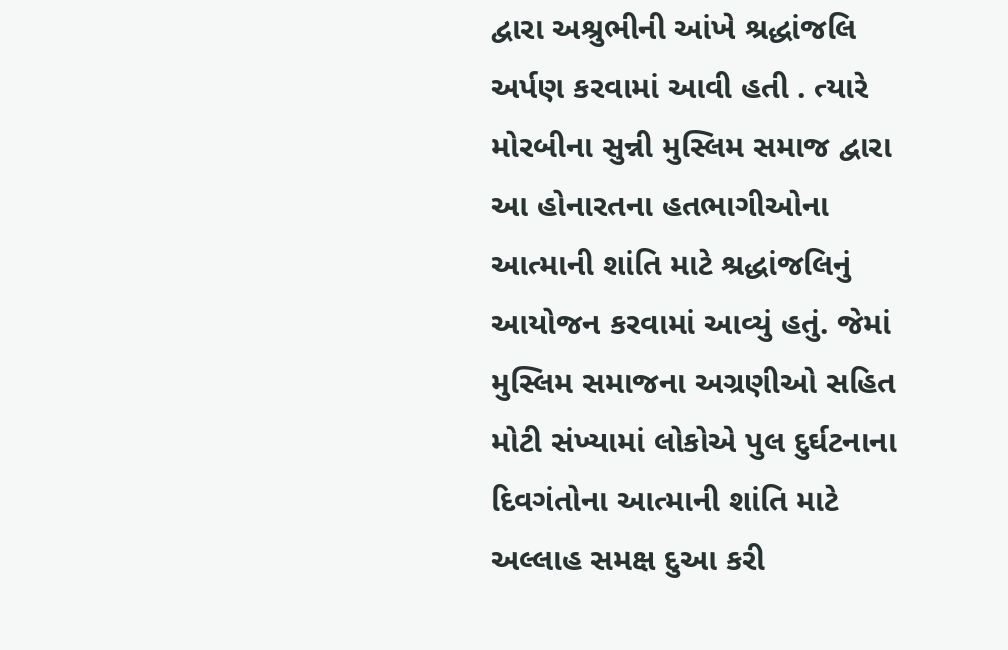દ્વારા અશ્રુભીની આંખે શ્રદ્ધાંજલિ અર્પણ કરવામાં આવી હતી . ત્યારે મોરબીના સુન્ની મુસ્લિમ સમાજ દ્વારા આ હોનારતના હતભાગીઓના આત્માની શાંતિ માટે શ્રદ્ધાંજલિનું આયોજન કરવામાં આવ્યું હતું. જેમાં મુસ્લિમ સમાજના અગ્રણીઓ સહિત મોટી સંખ્યામાં લોકોએ પુલ દુર્ઘટનાના દિવગંતોના આત્માની શાંતિ માટે અલ્લાહ સમક્ષ દુઆ કરી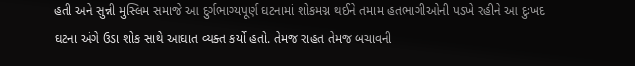હતી અને સુન્ની મુસ્લિમ સમાજે આ દુર્ગભાગ્યપૂર્ણ ઘટનામાં શોકમગ્ન થઈને તમામ હતભાગીઓની પડખે રહીને આ દુઃખદ ઘટના અંગે ઉડા શોક સાથે આઘાત વ્યક્ત કર્યો હતો. તેમજ રાહત તેમજ બચાવની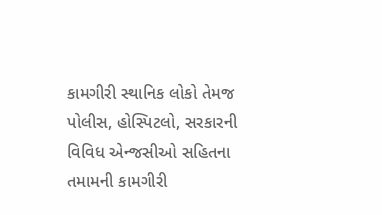કામગીરી સ્થાનિક લોકો તેમજ પોલીસ, હોસ્પિટલો, સરકારની વિવિધ એન્જસીઓ સહિતના તમામની કામગીરી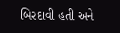બિરદાવી હતી અને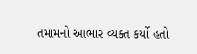તમામનો આભાર વ્યક્ત કર્યો હતો